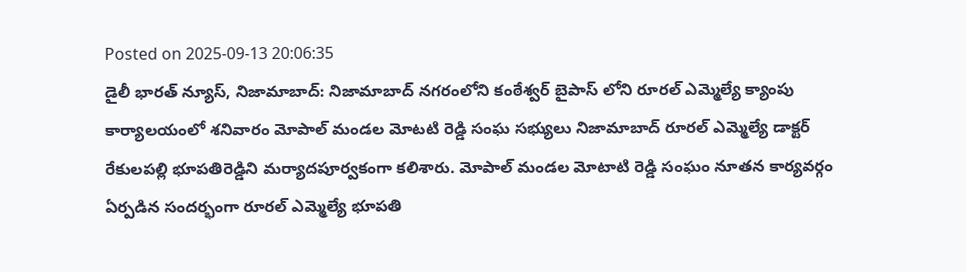Posted on 2025-09-13 20:06:35
డైలీ భారత్ న్యూస్, నిజామాబాద్: నిజామాబాద్ నగరంలోని కంఠేశ్వర్ బైపాస్ లోని రూరల్ ఎమ్మెల్యే క్యాంపు కార్యాలయంలో శనివారం మోపాల్ మండల మోటటి రెడ్డి సంఘ సభ్యులు నిజామాబాద్ రూరల్ ఎమ్మెల్యే డాక్టర్ రేకులపల్లి భూపతిరెడ్డిని మర్యాదపూర్వకంగా కలిశారు. మోపాల్ మండల మోటాటి రెడ్డి సంఘం నూతన కార్యవర్గం ఏర్పడిన సందర్భంగా రూరల్ ఎమ్మెల్యే భూపతి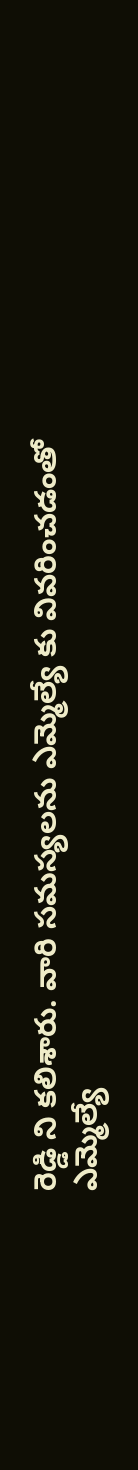రెడ్డి ని కలిశారు. వారి సమస్యలను ఎమ్మెల్యే కు వివరించడంతో ఎమ్మెల్యే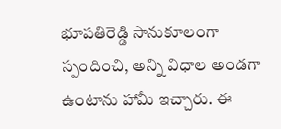భూపతిరెడ్డి సానుకూలంగా స్పందించి, అన్ని విధాల అండగా ఉంటాను హామీ ఇచ్చారు. ఈ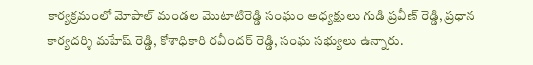కార్యక్రమంలో మోపాల్ మండల మొటాటిరెడ్డి సంఘం అధ్యక్షులు గుడి ప్రవీణ్ రెడ్డి, ప్రధాన కార్యదర్శి మహేష్ రెడ్డి, కోశాధికారి రవీందర్ రెడ్డి, సంఘ సభ్యులు ఉన్నారు.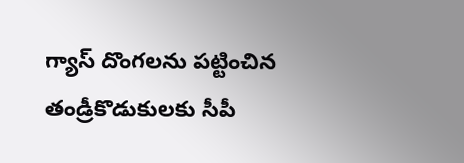గ్యాస్ దొంగలను పట్టించిన తండ్రీకొడుకులకు సీపీ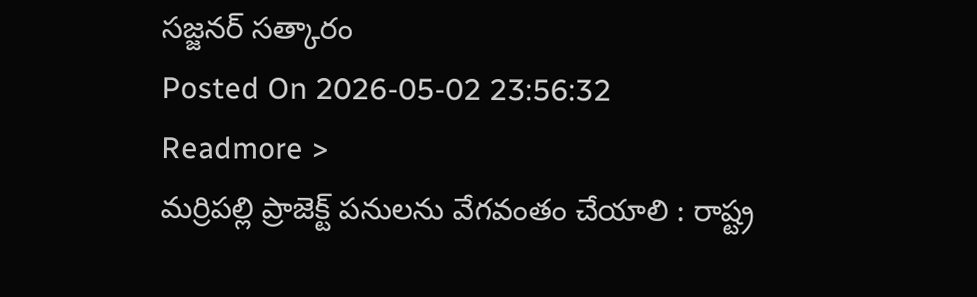సజ్జనర్ సత్కారం
Posted On 2026-05-02 23:56:32
Readmore >
మర్రిపల్లి ప్రాజెక్ట్ పనులను వేగవంతం చేయాలి : రాష్ట్ర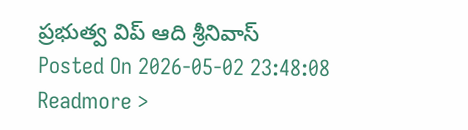ప్రభుత్వ విప్ ఆది శ్రీనివాస్
Posted On 2026-05-02 23:48:08
Readmore >